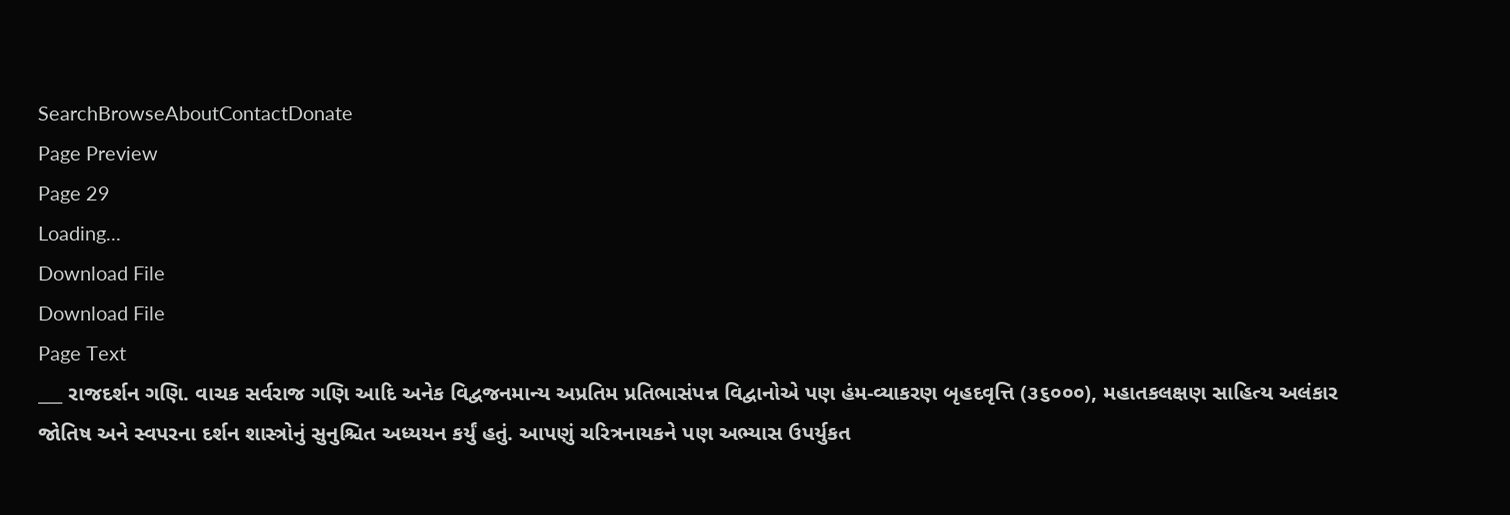SearchBrowseAboutContactDonate
Page Preview
Page 29
Loading...
Download File
Download File
Page Text
___ રાજદર્શન ગણિ. વાચક સર્વરાજ ગણિ આદિ અનેક વિદ્વજનમાન્ય અપ્રતિમ પ્રતિભાસંપન્ન વિદ્વાનોએ પણ હંમ-વ્યાકરણ બૃહદવૃત્તિ (૩૬૦૦૦), મહાતકલક્ષણ સાહિત્ય અલંકાર જોતિષ અને સ્વપરના દર્શન શાસ્ત્રોનું સુનુશ્ચિત અધ્યયન કર્યું હતું. આપણું ચરિત્રનાયકને પણ અભ્યાસ ઉપર્યુકત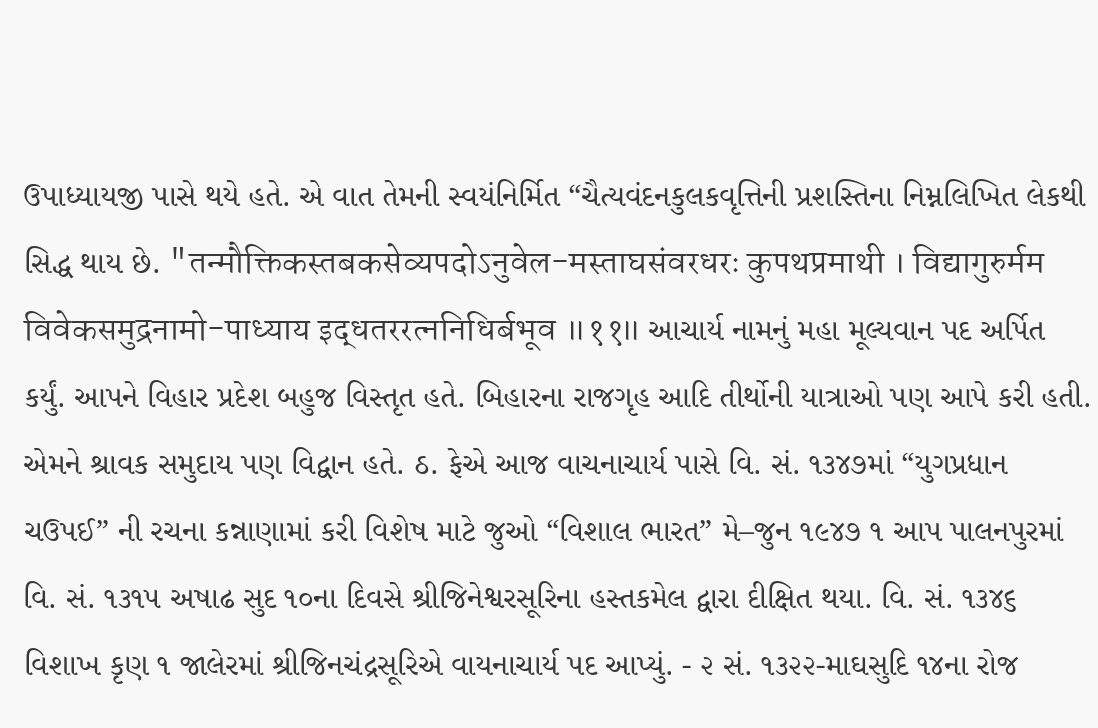ઉપાધ્યાયજી પાસે થયે હતે. એ વાત તેમની સ્વયંનિર્મિત “ચૈત્યવંદનકુલકવૃત્તિની પ્રશસ્તિના નિમ્નલિખિત લેકથી સિદ્ધ થાય છે. "तन्मौक्तिकस्तबकसेव्यपदोऽनुवेल-मस्ताघसंवरधरः कुपथप्रमाथी । विद्यागुरुर्मम विवेकसमुद्रनामो-पाध्याय इद्धतररत्ननिधिर्बभूव ॥११॥ આચાર્ય નામનું મહા મૂલ્યવાન પદ અર્પિત કર્યું. આપને વિહાર પ્રદેશ બહુજ વિસ્તૃત હતે. બિહારના રાજગૃહ આદિ તીર્થોની યાત્રાઓ પણ આપે કરી હતી. એમને શ્રાવક સમુદાય પણ વિદ્વાન હતે. ઠ. ફેએ આજ વાચનાચાર્ય પાસે વિ. સં. ૧૩૪૭માં “યુગપ્રધાન ચઉપઈ” ની રચના કન્નાણામાં કરી વિશેષ માટે જુઓ “વિશાલ ભારત” મે–જુન ૧૯૪૭ ૧ આપ પાલનપુરમાં વિ. સં. ૧૩૧૫ અષાઢ સુદ ૧૦ના દિવસે શ્રીજિનેશ્વરસૂરિના હસ્તકમેલ દ્વારા દીક્ષિત થયા. વિ. સં. ૧૩૪૬ વિશાખ કૃણ ૧ જાલેરમાં શ્રીજિનચંદ્રસૂરિએ વાયનાચાર્ય પદ આપ્યું. - ૨ સં. ૧૩૨૨-માઘસુદિ ૧૪ના રોજ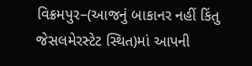વિક્રમપુર–(આજનું બાકાનર નહીં કિંતુ જેસલમેરસ્ટેટ સ્થિત)માં આપની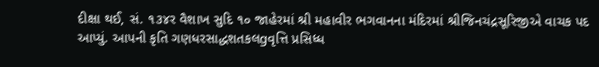દીક્ષા થઈ, સં. ૧૩૪ર વૈશાખ સુદિ ૧૦ જાહેરમાં શ્રી મહાવીર ભગવાનના મંદિરમાં શ્રીજિનચંદ્રસૂરિજીએ વાચક પદ આપ્યું. આપની કૃતિ ગણધરસાદ્ધશતકલgવૃત્તિ પ્રસિધ્ધ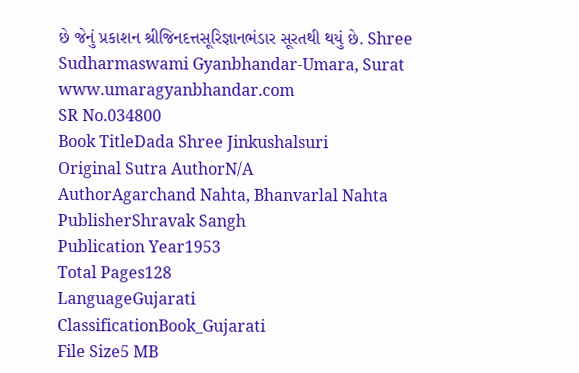છે જેનું પ્રકાશન શ્રીજિનદત્તસૂરિજ્ઞાનભંડાર સૂરતથી થયું છે. Shree Sudharmaswami Gyanbhandar-Umara, Surat www.umaragyanbhandar.com
SR No.034800
Book TitleDada Shree Jinkushalsuri
Original Sutra AuthorN/A
AuthorAgarchand Nahta, Bhanvarlal Nahta
PublisherShravak Sangh
Publication Year1953
Total Pages128
LanguageGujarati
ClassificationBook_Gujarati
File Size5 MB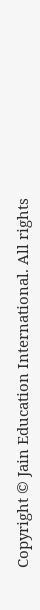Copyright © Jain Education International. All rights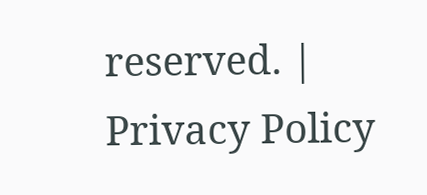reserved. | Privacy Policy